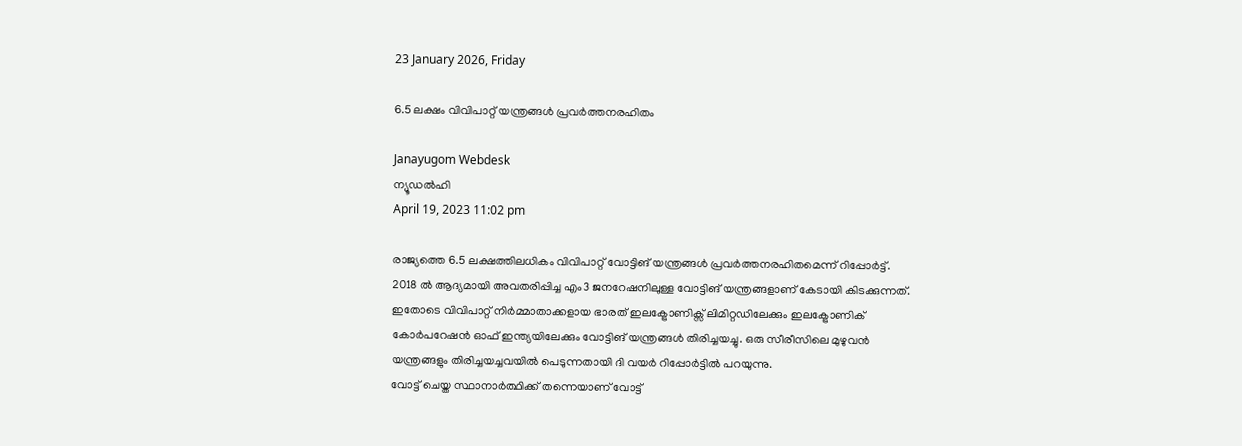23 January 2026, Friday

6.5 ലക്ഷം വിവിപാറ്റ് യന്ത്രങ്ങള്‍ പ്രവർത്തനരഹിതം

Janayugom Webdesk
ന്യൂഡല്‍ഹി
April 19, 2023 11:02 pm

രാജ്യത്തെ 6.5 ലക്ഷത്തിലധികം വിവിപാറ്റ് വോട്ടിങ് യന്ത്രങ്ങള്‍ പ്രവർത്തനരഹിതമെന്ന് റിപ്പോർട്ട്. 2018 ൽ ആദ്യമായി അവതരിപ്പിച്ച എം3 ജനറേഷനിലുള്ള വോട്ടിങ് യന്ത്രങ്ങളാണ് കേടായി കിടക്കുന്നത്. ഇതോടെ വിവിപാറ്റ് നിർമ്മാതാക്കളായ ഭാരത് ഇലക്ട്രോണിക്സ് ലിമിറ്റഡിലേക്കും ഇലക്ട്രോണിക് കോർപറേഷൻ ഓഫ് ഇന്ത്യയിലേക്കും വോട്ടിങ് യന്ത്രങ്ങള്‍ തിരിച്ചയച്ചു. ഒരു സീരീസിലെ മുഴുവൻ യന്ത്രങ്ങളും തിരിച്ചയച്ചവയിൽ പെടുന്നതായി ദി വയർ റിപ്പോർട്ടിൽ പറയുന്നു.
വോട്ട് ചെയ്ത സ്ഥാനാർത്ഥിക്ക് തന്നെയാണ് വോട്ട്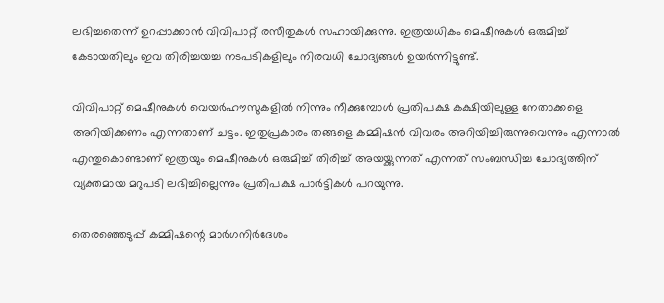ലഭിച്ചതെന്ന് ഉറപ്പാക്കാൻ വിവിപാറ്റ് രസീതുകള്‍ സഹായിക്കുന്നു. ഇത്രയധികം മെഷീനുകള്‍ ഒരുമിച്ച് കേടായതിലും ഇവ തിരിച്ചയച്ച നടപടികളിലും നിരവധി ചോദ്യങ്ങള്‍ ഉയര്‍ന്നിട്ടുണ്ട്.

വിവിപാറ്റ് മെഷീനുകൾ വെയർഹൗസുകളിൽ നിന്നും നീക്കുമ്പോൾ പ്രതിപക്ഷ കക്ഷിയിലുള്ള നേതാക്കളെ അറിയിക്കണം എന്നതാണ് ചട്ടം. ഇതുപ്രകാരം തങ്ങളെ കമ്മിഷൻ വിവരം അറിയിച്ചിരുന്നുവെന്നും എന്നാൽ എന്തുകൊണ്ടാണ് ഇത്രയും മെഷീനുകൾ ഒരുമിച്ച് തിരിച്ച് അയയ്ക്കുന്നത് എന്നത് സംബന്ധിച്ച ചോദ്യത്തിന് വ്യക്തമായ മറുപടി ലഭിച്ചില്ലെന്നും പ്രതിപക്ഷ പാർട്ടികള്‍ പറയുന്നു.

തെരഞ്ഞെടുപ്പ് കമ്മിഷന്റെ മാർഗനിർദേശം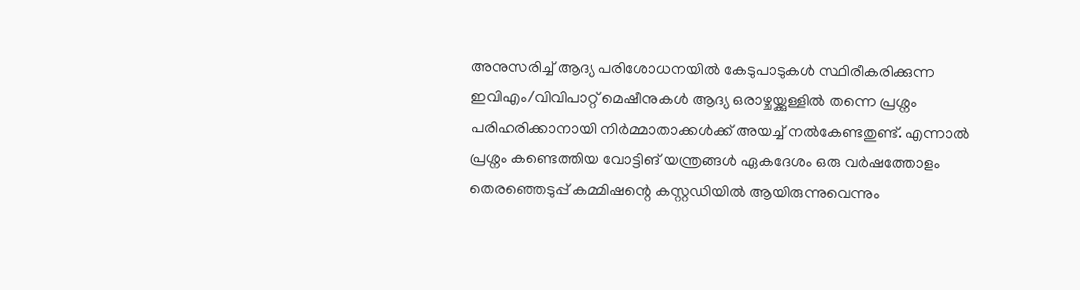അനുസരിച്ച് ആദ്യ പരിശോധനയിൽ കേടുപാടുകൾ സ്ഥിരീകരിക്കുന്ന ഇവിഎം/വിവിപാറ്റ് മെഷീനുകൾ ആദ്യ ഒരാഴ്ചയ്ക്കുള്ളിൽ തന്നെ പ്രശ്നം പരിഹരിക്കാനായി നിർമ്മാതാക്കൾക്ക് അയച്ച് നൽകേണ്ടതുണ്ട്. എന്നാൽ പ്രശ്നം കണ്ടെത്തിയ വോട്ടിങ് യന്ത്രങ്ങള്‍ ഏകദേശം ഒരു വർഷത്തോളം തെരഞ്ഞെടുപ്പ് കമ്മിഷന്റെ കസ്റ്റഡിയിൽ ആയിരുന്നുവെന്നും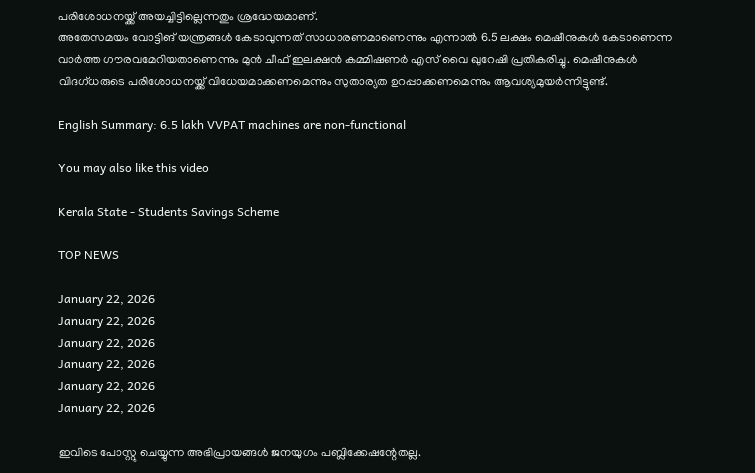പരിശോധനയ്ക്ക് അയച്ചിട്ടില്ലെന്നതും ശ്രദ്ധേയമാണ്.
അതേസമയം വോട്ടിങ് യന്ത്രങ്ങള്‍ കേടാവുന്നത് സാധാരണമാണെന്നും എന്നാല്‍ 6.5 ലക്ഷം മെഷീനുകൾ കേടാണെന്ന വാർത്ത ഗൗരവമേറിയതാണെന്നും മുൻ ചീഫ് ഇലക്ഷൻ കമ്മിഷണർ എസ് വൈ ഖുറേഷി പ്രതികരിച്ചു. മെഷീനുകൾ വിദ‌ഗ്ധരുടെ പരിശോധനയ്ക്ക് വിധേയമാക്കണമെന്നും സുതാര്യത ഉറപ്പാക്കണമെന്നും ആവശ്യമുയര്‍ന്നിട്ടുണ്ട്.

English Summary: 6.5 lakh VVPAT machines are non-functional

You may also like this video

Kerala State - Students Savings Scheme

TOP NEWS

January 22, 2026
January 22, 2026
January 22, 2026
January 22, 2026
January 22, 2026
January 22, 2026

ഇവിടെ പോസ്റ്റു ചെയ്യുന്ന അഭിപ്രായങ്ങള്‍ ജനയുഗം പബ്ലിക്കേഷന്റേതല്ല.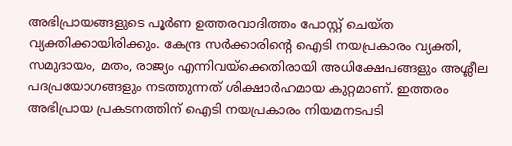അഭിപ്രായങ്ങളുടെ പൂര്‍ണ ഉത്തരവാദിത്തം പോസ്റ്റ് ചെയ്ത വ്യക്തിക്കായിരിക്കും. കേന്ദ്ര സര്‍ക്കാരിന്റെ ഐടി നയപ്രകാരം വ്യക്തി, സമുദായം, മതം, രാജ്യം എന്നിവയ്‌ക്കെതിരായി അധിക്ഷേപങ്ങളും അശ്ലീല പദപ്രയോഗങ്ങളും നടത്തുന്നത് ശിക്ഷാര്‍ഹമായ കുറ്റമാണ്. ഇത്തരം അഭിപ്രായ പ്രകടനത്തിന് ഐടി നയപ്രകാരം നിയമനടപടി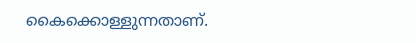കൈക്കൊള്ളുന്നതാണ്.